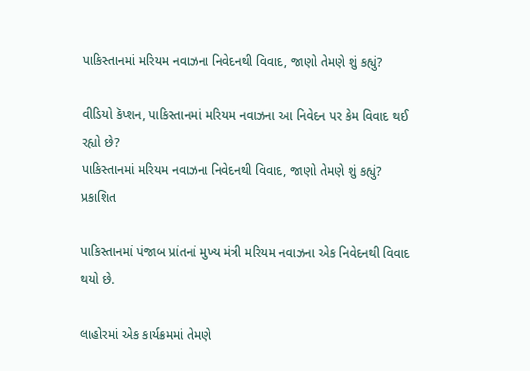પાકિસ્તાનમાં મરિયમ નવાઝના નિવેદનથી વિવાદ, જાણો તેમણે શું કહ્યું?

વીડિયો કૅપ્શન, પાકિસ્તાનમાં મરિયમ નવાઝના આ નિવેદન પર કેમ વિવાદ થઈ રહ્યો છે?
પાકિસ્તાનમાં મરિયમ નવાઝના નિવેદનથી વિવાદ, જાણો તેમણે શું કહ્યું?
પ્રકાશિત

પાકિસ્તાનમાં પંજાબ પ્રાંતનાં મુખ્ય મંત્રી મરિયમ નવાઝના એક નિવેદનથી વિવાદ થયો છે.

લાહોરમાં એક કાર્યક્રમમાં તેમણે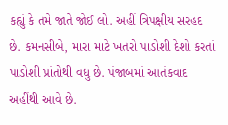કહ્યું કે તમે જાતે જોઈ લો. અહીં ત્રિપક્ષીય સરહદ છે. કમનસીબે, મારા માટે ખતરો પાડોશી દેશો કરતાં પાડોશી પ્રાંતોથી વધુ છે. પંજાબમાં આતંકવાદ અહીંથી આવે છે.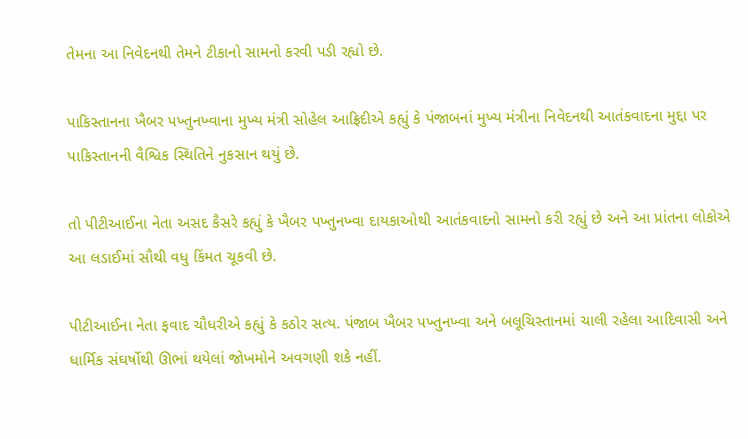તેમના આ નિવેદનથી તેમને ટીકાનો સામનો કરવી પડી રહ્યો છે.

પાકિસ્તાનના ખૈબર પખ્તુનખ્વાના મુખ્ય મંત્રી સોહેલ આફ્રિદીએ કહ્યું કે પંજાબનાં મુખ્ય મંત્રીના નિવેદનથી આતંકવાદના મુદ્દા પર પાકિસ્તાનની વૈશ્વિક સ્થિતિને નુકસાન થયું છે.

તો પીટીઆઈના નેતા અસદ કૈસરે કહ્યું કે ખૈબર પખ્તુનખ્વા દાયકાઓથી આતંકવાદનો સામનો કરી રહ્યું છે અને આ પ્રાંતના લોકોએ આ લડાઈમાં સૌથી વધુ કિંમત ચૂકવી છે.

પીટીઆઈના નેતા ફવાદ ચૌધરીએ કહ્યું કે કઠોર સત્ય. પંજાબ ખૈબર પખ્તુનખ્વા અને બલૂચિસ્તાનમાં ચાલી રહેલા આદિવાસી અને ધાર્મિક સંઘર્ષોથી ઊભાં થયેલાં જોખમોને અવગણી શકે નહીં.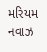મરિયમ નવાઝ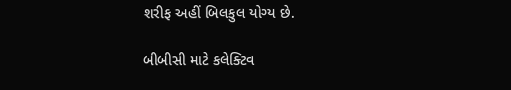શરીફ અહીં બિલકુલ યોગ્ય છે.

બીબીસી માટે કલેક્ટિવ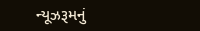ન્યૂઝરૂમનું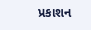પ્રકાશન